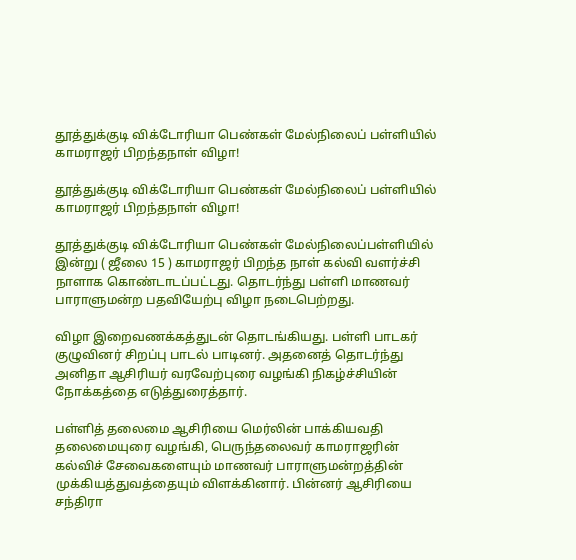தூத்துக்குடி விக்டோரியா பெண்கள் மேல்நிலைப் பள்ளியில் காமராஜர் பிறந்தநாள் விழா!

தூத்துக்குடி விக்டோரியா பெண்கள் மேல்நிலைப் பள்ளியில் காமராஜர் பிறந்தநாள் விழா!

தூத்துக்குடி விக்டோரியா பெண்கள் மேல்நிலைப்பள்ளியில் இன்று ( ஜீலை 15 ) காமராஜர் பிறந்த நாள் கல்வி வளர்ச்சி நாளாக கொண்டாடப்பட்டது. தொடர்ந்து பள்ளி மாணவர் பாராளுமன்ற பதவியேற்பு விழா நடைபெற்றது.

விழா இறைவணக்கத்துடன் தொடங்கியது. பள்ளி பாடகர் குழுவினர் சிறப்பு பாடல் பாடினர். அதனைத் தொடர்ந்து அனிதா ஆசிரியர் வரவேற்புரை வழங்கி நிகழ்ச்சியின் நோக்கத்தை எடுத்துரைத்தார்.

பள்ளித் தலைமை ஆசிரியை மெர்லின் பாக்கியவதி தலைமையுரை வழங்கி, பெருந்தலைவர் காமராஜரின் கல்விச் சேவைகளையும் மாணவர் பாராளுமன்றத்தின் முக்கியத்துவத்தையும் விளக்கினார். பின்னர் ஆசிரியை சந்திரா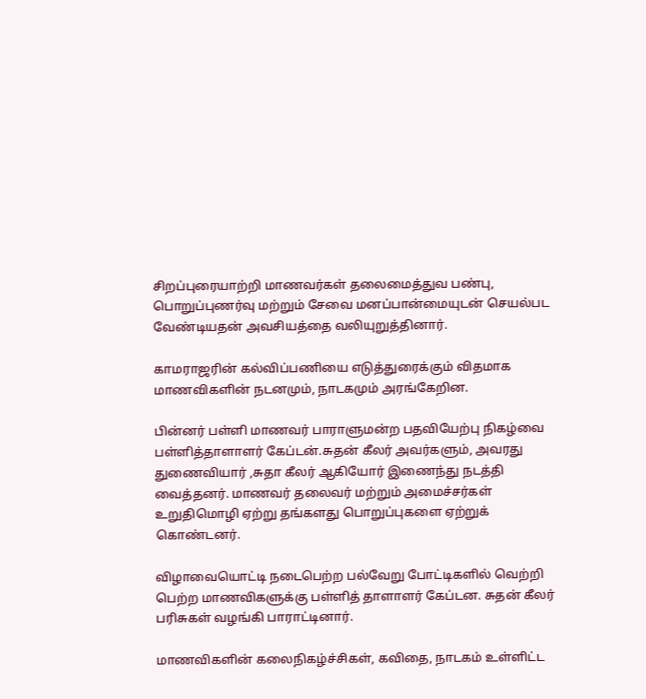சிறப்புரையாற்றி மாணவர்கள் தலைமைத்துவ பண்பு, பொறுப்புணர்வு மற்றும் சேவை மனப்பான்மையுடன் செயல்பட வேண்டியதன் அவசியத்தை வலியுறுத்தினார்.

காமராஜரின் கல்விப்பணியை எடுத்துரைக்கும் விதமாக மாணவிகளின் நடனமும், நாடகமும் அரங்கேறின.

பின்னர் பள்ளி மாணவர் பாராளுமன்ற பதவியேற்பு நிகழ்வை பள்ளித்தாளாளர் கேப்டன்.சுதன் கீலர் அவர்களும், அவரது துணைவியார் ,சுதா கீலர் ஆகியோர் இணைந்து நடத்தி வைத்தனர். மாணவர் தலைவர் மற்றும் அமைச்சர்கள் உறுதிமொழி ஏற்று தங்களது பொறுப்புகளை ஏற்றுக் கொண்டனர்.

விழாவையொட்டி நடைபெற்ற பல்வேறு போட்டிகளில் வெற்றி பெற்ற மாணவிகளுக்கு பள்ளித் தாளாளர் கேப்டன. சுதன் கீலர் பரிசுகள் வழங்கி பாராட்டினார்.

மாணவிகளின் கலைநிகழ்ச்சிகள், கவிதை, நாடகம் உள்ளிட்ட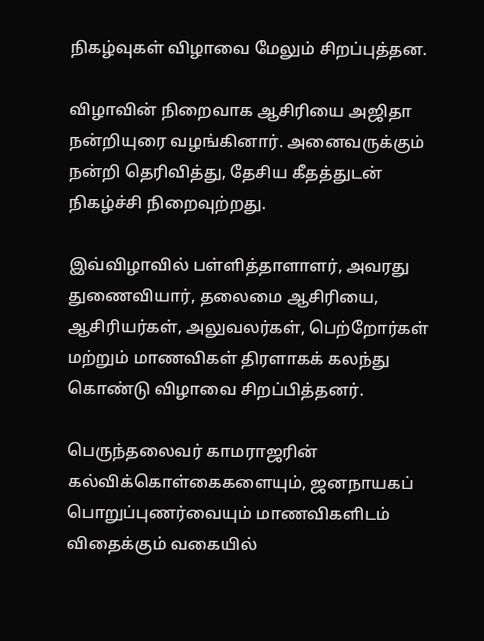நிகழ்வுகள் விழாவை மேலும் சிறப்புத்தன.

விழாவின் நிறைவாக ஆசிரியை அஜிதா நன்றியுரை வழங்கினார். அனைவருக்கும் நன்றி தெரிவித்து, தேசிய கீதத்துடன் நிகழ்ச்சி நிறைவுற்றது.

இவ்விழாவில் பள்ளித்தாளாளர், அவரது துணைவியார், தலைமை ஆசிரியை, ஆசிரியர்கள், அலுவலர்கள், பெற்றோர்கள் மற்றும் மாணவிகள் திரளாகக் கலந்து கொண்டு விழாவை சிறப்பித்தனர்.

பெருந்தலைவர் காமராஜரின்
கல்விக்கொள்கைகளையும், ஜனநாயகப் பொறுப்புணர்வையும் மாணவிகளிடம் விதைக்கும் வகையில்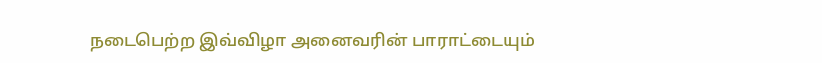நடைபெற்ற இவ்விழா அனைவரின் பாராட்டையும்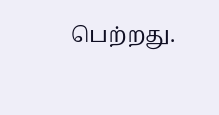பெற்றது.